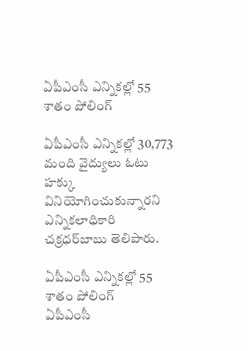ఏపీఎంసీ ఎన్నికల్లో 55 శాతం పోలింగ్‌

ఏపీఎంసీ ఎన్నికల్లో 30,773 మంది వైద్యులు ఓటు హక్కు వినియోగించుకున్నారని ఎన్నికలాధికారి చక్రధర్‌బాబు తెలిపారు.

ఏపీఎంసీ ఎన్నికల్లో 55 శాతం పోలింగ్‌
ఏపీఎంసీ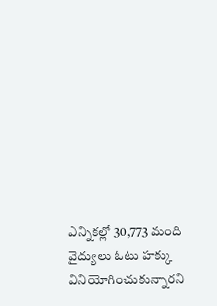ఎన్నికల్లో 30,773 మంది వైద్యులు ఓటు హక్కు వినియోగించుకున్నారని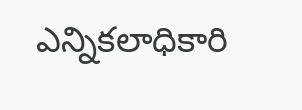ఎన్నికలాధికారి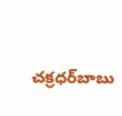చక్రధర్‌బాబు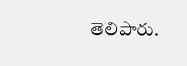తెలిపారు.